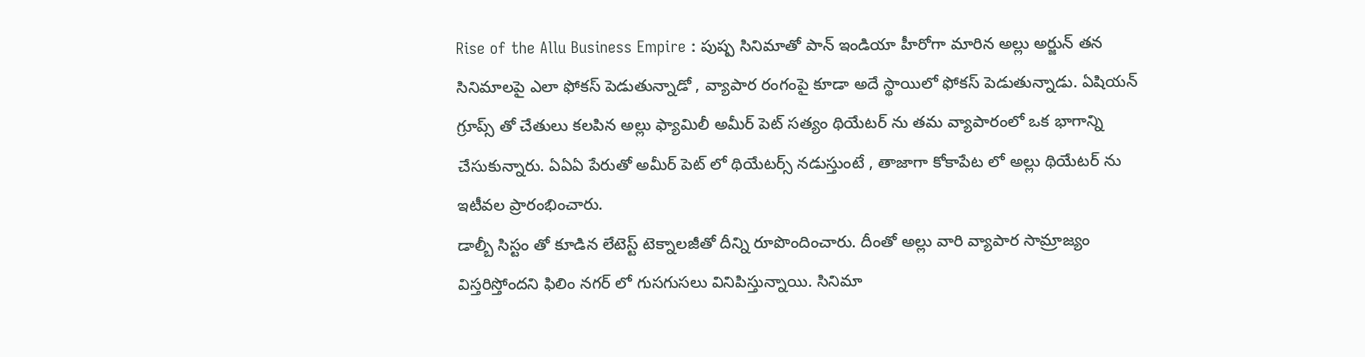Rise of the Allu Business Empire : పుష్ప సినిమాతో పాన్ ఇండియా హీరోగా మారిన అల్లు అర్జున్ తన సినిమాలపై ఎలా ఫోకస్ పెడుతున్నాడో , వ్యాపార రంగంపై కూడా అదే స్థాయిలో ఫోకస్ పెడుతున్నాడు. ఏషియన్ గ్రూప్స్ తో చేతులు కలపిన అల్లు ఫ్యామిలీ అమీర్ పెట్ సత్యం థియేటర్ ను తమ వ్యాపారంలో ఒక భాగాన్ని చేసుకున్నారు. ఏఏఏ పేరుతో అమీర్ పెట్ లో థియేటర్స్ నడుస్తుంటే , తాజాగా కోకాపేట లో అల్లు థియేటర్ ను ఇటీవల ప్రారంభించారు.
డాల్బీ సిస్టం తో కూడిన లేటెస్ట్ టెక్నాలజీతో దీన్ని రూపొందించారు. దీంతో అల్లు వారి వ్యాపార సామ్రాజ్యం విస్తరిస్తోందని ఫిలిం నగర్ లో గుసగుసలు వినిపిస్తున్నాయి. సినిమా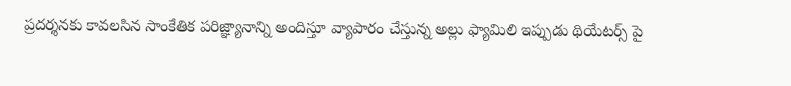ప్రదర్శనకు కావలసిన సాంకేతిక పరిజ్ఞ్యానాన్ని అందిస్తూ వ్యాపారం చేస్తున్న అల్లు ఫ్యామిలి ఇప్పుడు థియేటర్స్ పై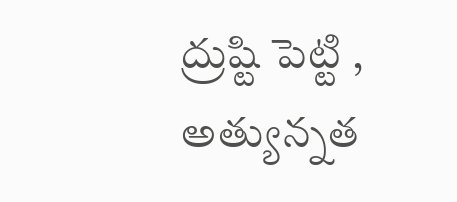ద్రుష్టి పెట్టి , అత్యున్నత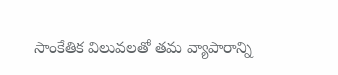సాంకేతిక విలువలతో తమ వ్యాపారాన్ని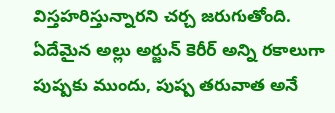విస్తహరిస్తున్నారని చర్చ జరుగుతోంది. ఏదేమైన అల్లు అర్జున్ కెరీర్ అన్ని రకాలుగా పుష్పకు ముందు, పుష్ప తరువాత అనే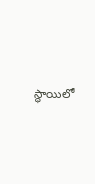స్థాయిలో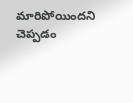మారిపోయిందని చెప్పడం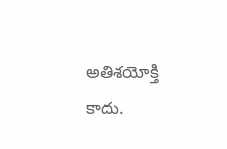అతిశయోక్తి కాదు.